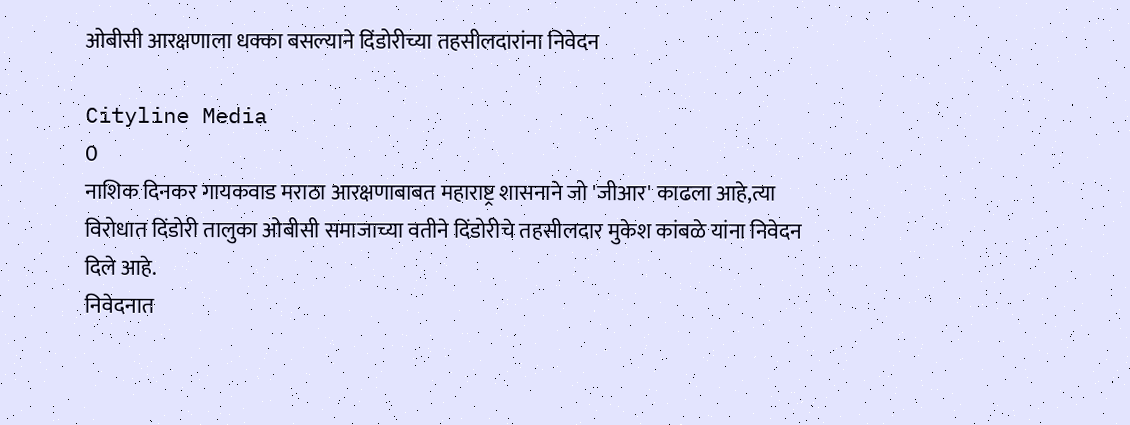ओबीसी आरक्षणाला धक्का बसल्याने दिंडोरीच्या तहसीलदारांना निवेदन

Cityline Media
0
नाशिक दिनकर गायकवाड मराठा आरक्षणाबाबत महाराष्ट्र शासनाने जो 'जीआर' काढला आहे,त्या विरोधात दिंडोरी तालुका ओबीसी समाजाच्या वतीने दिंडोरीचे तहसीलदार मुकेश कांबळे यांना निवेदन दिले आहे.
निवेदनात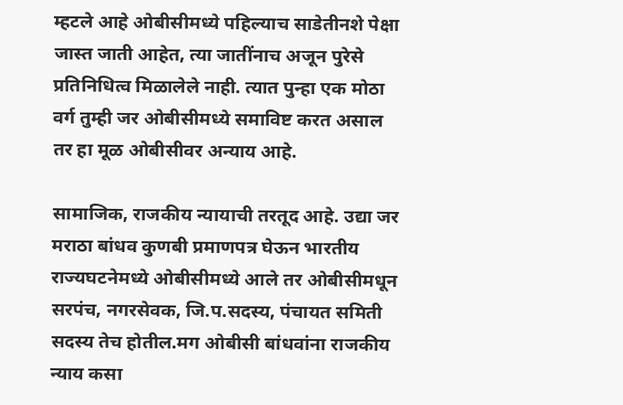म्हटले आहे ओबीसीमध्ये पहिल्याच साडेतीनशे पेक्षा जास्त जाती आहेत, त्या जातींनाच अजून पुरेसे प्रतिनिधित्व मिळालेले नाही. त्यात पुन्हा एक मोठा वर्ग तुम्ही जर ओबीसीमध्ये समाविष्ट करत असाल तर हा मूळ ओबीसीवर अन्याय आहे.

सामाजिक, राजकीय न्यायाची तरतूद आहे. उद्या जर मराठा बांधव कुणबी प्रमाणपत्र घेऊन भारतीय राज्यघटनेमध्ये ओबीसीमध्ये आले तर ओबीसीमधून सरपंच, नगरसेवक, जि.प.सदस्य, पंचायत समिती सदस्य तेच होतील.मग ओबीसी बांधवांना राजकीय न्याय कसा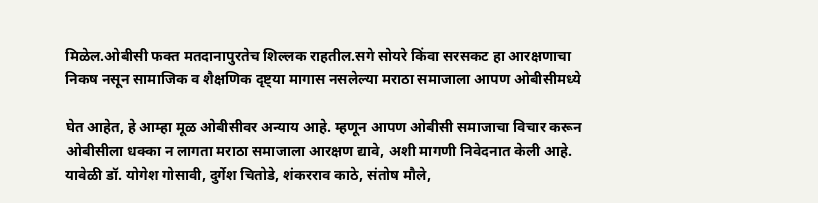मिळेल.ओबीसी फक्त मतदानापुरतेच शिल्लक राहतील.सगे सोयरे किंवा सरसकट हा आरक्षणाचा निकष नसून सामाजिक व शैक्षणिक दृष्ट्या मागास नसलेल्या मराठा समाजाला आपण ओबीसीमध्ये

घेत आहेत, हे आम्हा मूळ ओबीसीवर अन्याय आहे. म्हणून आपण ओबीसी समाजाचा विचार करून ओबीसीला धक्का न लागता मराठा समाजाला आरक्षण द्यावे, अशी मागणी निवेदनात केली आहे. यावेळी डॉ. योगेश गोसावी, दुर्गेश चितोडे, शंकरराव काठे, संतोष मौले,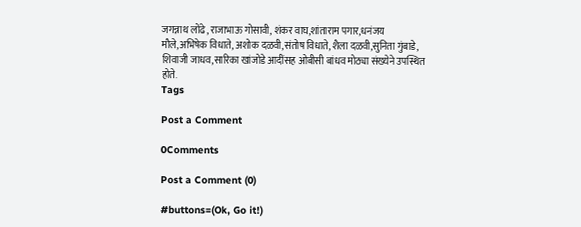जगन्नाथ लोंढे, राजाभाऊ गोसावी, शंकर वाघ,शांताराम पगार,धनंजय मौले,अभिषेक विधाते, अशोक दळवी,संतोष विधाते, शैला दळवी,सुनिता गुंबाडे, शिवाजी जाधव,सारिका खांजोडे आदींसह ओबीसी बांधव मोठ्या संख्येने उपस्थित होते.
Tags

Post a Comment

0Comments

Post a Comment (0)

#buttons=(Ok, Go it!)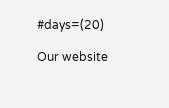#days=(20)

Our website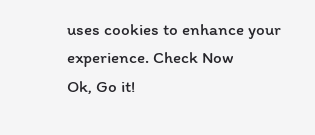uses cookies to enhance your experience. Check Now
Ok, Go it!